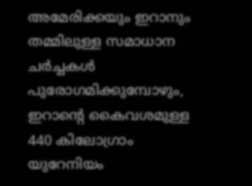അമേരിക്കയും ഇറാനും തമ്മിലുള്ള സമാധാന ചർച്ചകൾ പുരോഗമിക്കുമ്പോഴും, ഇറാന്റെ കൈവശമുള്ള 440 കിലോഗ്രാം യുറേനിയം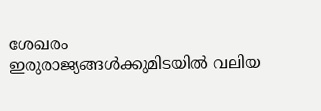ശേഖരം ഇരുരാജ്യങ്ങൾക്കുമിടയിൽ വലിയ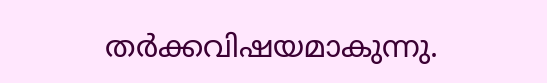തർക്കവിഷയമാകുന്നു.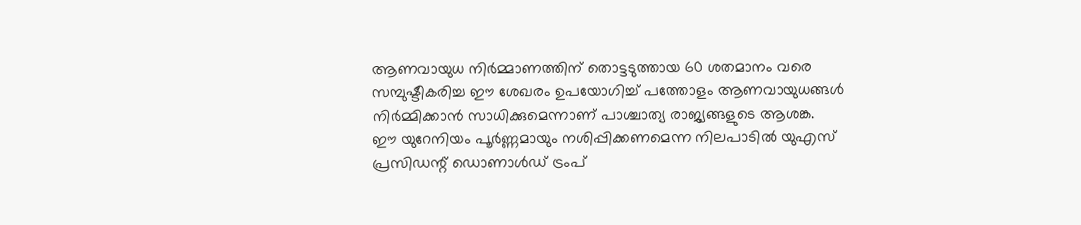ആണവായുധ നിർമ്മാണത്തിന് തൊട്ടടുത്തായ 60 ശതമാനം വരെ സമ്പുഷ്ടീകരിച്ച ഈ ശേഖരം ഉപയോഗിച്ച് പത്തോളം ആണവായുധങ്ങൾ നിർമ്മിക്കാൻ സാധിക്കുമെന്നാണ് പാശ്ചാത്യ രാജ്യങ്ങളുടെ ആശങ്ക.
ഈ യുറേനിയം പൂർണ്ണമായും നശിപ്പിക്കണമെന്ന നിലപാടിൽ യുഎസ് പ്രസിഡന്റ് ഡൊണാൾഡ് ട്രംപ്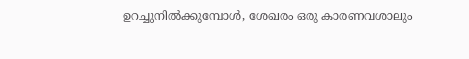ഉറച്ചുനിൽക്കുമ്പോൾ, ശേഖരം ഒരു കാരണവശാലും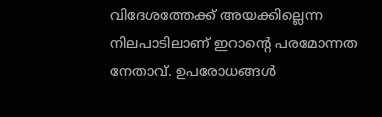വിദേശത്തേക്ക് അയക്കില്ലെന്ന നിലപാടിലാണ് ഇറാന്റെ പരമോന്നത നേതാവ്. ഉപരോധങ്ങൾ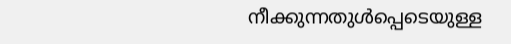നീക്കുന്നതുൾപ്പെടെയുള്ള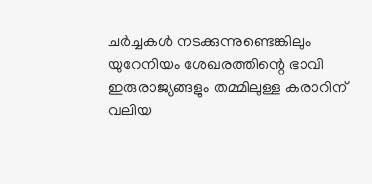ചർച്ചകൾ നടക്കുന്നുണ്ടെങ്കിലും യുറേനിയം ശേഖരത്തിന്റെ ഭാവി ഇരുരാജ്യങ്ങളും തമ്മിലുള്ള കരാറിന് വലിയ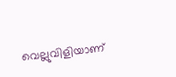വെല്ലുവിളിയാണ്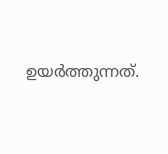ഉയർത്തുന്നത്.